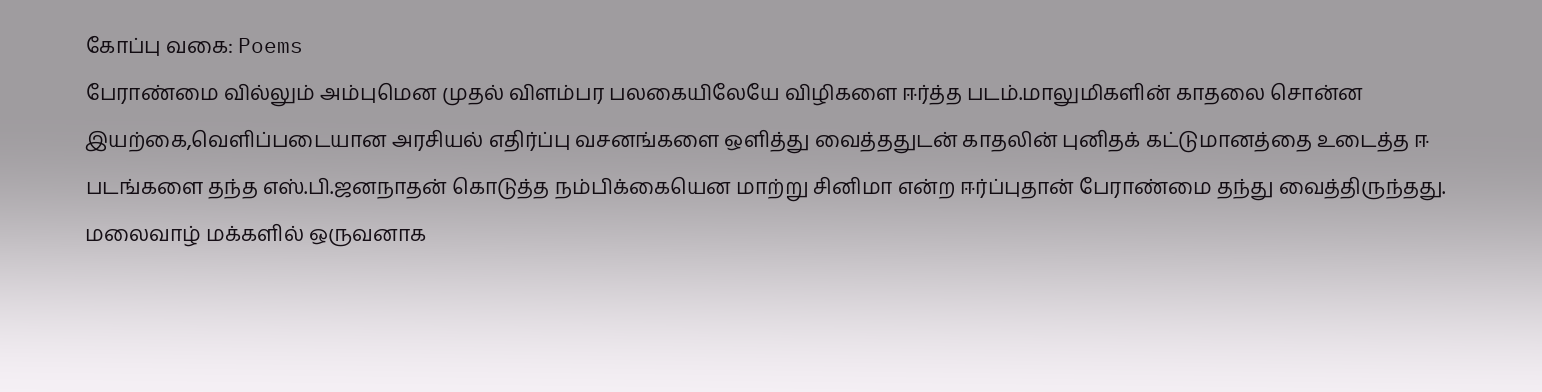கோப்பு வகை: Poems
பேராண்மை வில்லும் அம்புமென முதல் விளம்பர பலகையிலேயே விழிகளை ஈர்த்த படம்.மாலுமிகளின் காதலை சொன்ன இயற்கை,வெளிப்படையான அரசியல் எதிர்ப்பு வசனங்களை ஒளித்து வைத்ததுடன் காதலின் புனிதக் கட்டுமானத்தை உடைத்த ஈ படங்களை தந்த எஸ்.பி.ஜனநாதன் கொடுத்த நம்பிக்கையென மாற்று சினிமா என்ற ஈர்ப்புதான் பேராண்மை தந்து வைத்திருந்தது.
மலைவாழ் மக்களில் ஒருவனாக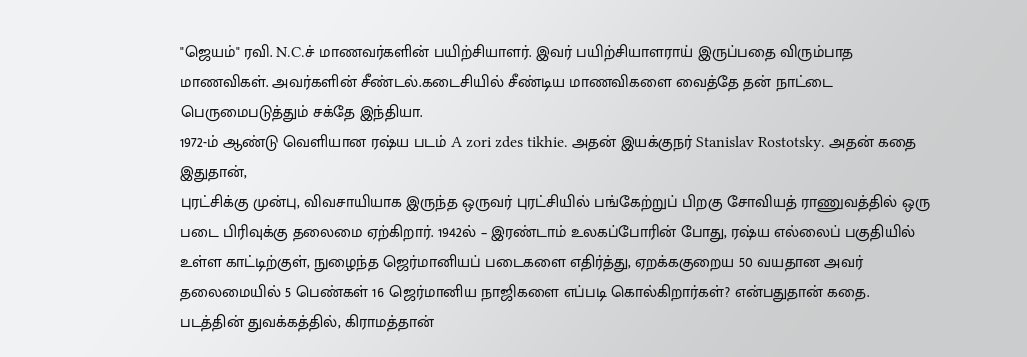"ஜெயம்" ரவி. N.C.ச் மாணவர்களின் பயிற்சியாளர். இவர் பயிற்சியாளராய் இருப்பதை விரும்பாத மாணவிகள். அவர்களின் சீண்டல்.கடைசியில் சீண்டிய மாணவிகளை வைத்தே தன் நாட்டை பெருமைபடுத்தும் சக்தே இந்தியா.
1972-ம் ஆண்டு வெளியான ரஷ்ய படம் A zori zdes tikhie. அதன் இயக்குநர் Stanislav Rostotsky. அதன் கதை இதுதான்,
புரட்சிக்கு முன்பு, விவசாயியாக இருந்த ஒருவர் புரட்சியில் பங்கேற்றுப் பிறகு சோவியத் ராணுவத்தில் ஒரு படை பிரிவுக்கு தலைமை ஏற்கிறார். 1942ல் – இரண்டாம் உலகப்போரின் போது, ரஷ்ய எல்லைப் பகுதியில் உள்ள காட்டிற்குள், நுழைந்த ஜெர்மானியப் படைகளை எதிர்த்து, ஏறக்ககுறைய 50 வயதான அவர் தலைமையில் 5 பெண்கள் 16 ஜெர்மானிய நாஜிகளை எப்படி கொல்கிறார்கள்? என்பதுதான் கதை.
படத்தின் துவக்கத்தில், கிராமத்தான்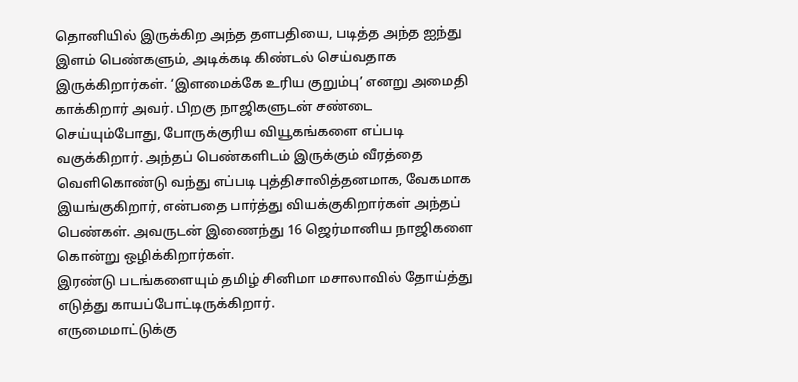தொனியில் இருக்கிற அந்த தளபதியை, படித்த அந்த ஐந்து இளம் பெண்களும், அடிக்கடி கிண்டல் செய்வதாக இருக்கிறார்கள். ‘இளமைக்கே உரிய குறும்பு’ எனறு அமைதி காக்கிறார் அவர். பிறகு நாஜிகளுடன் சண்டை செய்யும்போது, போருக்குரிய வியூகங்களை எப்படி வகுக்கிறார். அந்தப் பெண்களிடம் இருக்கும் வீரத்தை வெளிகொண்டு வந்து எப்படி புத்திசாலித்தனமாக, வேகமாக இயங்குகிறார், என்பதை பார்த்து வியக்குகிறார்கள் அந்தப் பெண்கள். அவருடன் இணைந்து 16 ஜெர்மானிய நாஜிகளை கொன்று ஒழிக்கிறார்கள்.
இரண்டு படங்களையும் தமிழ் சினிமா மசாலாவில் தோய்த்து எடுத்து காயப்போட்டிருக்கிறார்.
எருமைமாட்டுக்கு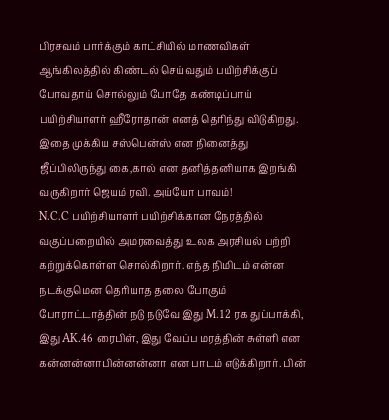பிரசவம் பார்க்கும் காட்சியில் மாணவிகள் ஆங்கிலத்தில் கிண்டல் செய்வதும் பயிற்சிக்குப் போவதாய் சொல்லும் போதே கண்டிப்பாய் பயிற்சியாளர் ஹீரோதான் எனத் தெரிந்து விடுகிறது. இதை முக்கிய சஸ்பென்ஸ் என நினைத்து ஜீப்பிலிருந்து கை,கால் என தனித்தனியாக இறங்கி வருகிறார் ஜெயம் ரவி. அய்யோ பாவம்!
N.C.C பயிற்சியாளர் பயிற்சிக்கான நேரத்தில் வகுப்பறையில் அமரவைத்து உலக அரசியல் பற்றி கற்றுக்கொள்ள சொல்கிறார். எந்த நிமிடம் என்ன நடக்குமென தெரியாத தலை போகும் போராட்டாத்தின் நடு நடுவே இது M.12 ரக துப்பாக்கி, இது AK.46 ரைபிள், இது வேப்ப மரத்தின் சுள்ளி என கன்னன்னாபின்னன்னா என பாடம் எடுக்கிறார். பின்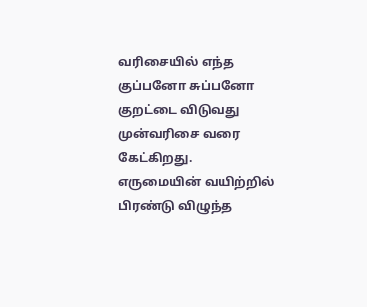வரிசையில் எந்த குப்பனோ சுப்பனோ குறட்டை விடுவது முன்வரிசை வரை கேட்கிறது.
எருமையின் வயிற்றில் பிரண்டு விழுந்த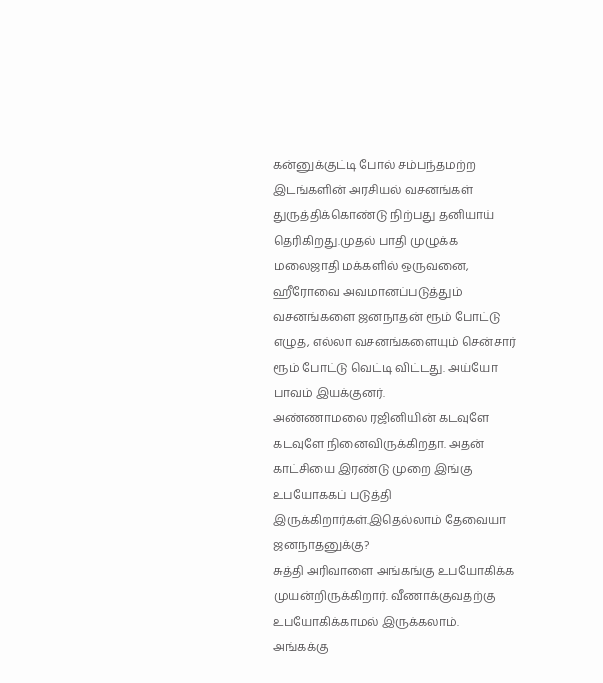கன்னுக்குட்டி போல் சம்பந்தமற்ற இடங்களின் அரசியல் வசனங்கள் துருத்திக்கொண்டு நிற்பது தனியாய் தெரிகிறது.முதல் பாதி முழுக்க மலைஜாதி மக்களில் ஒருவனை, ஹீரோவை அவமானப்படுத்தும் வசனங்களை ஜனநாதன் ரூம் போட்டு எழுத, எல்லா வசனங்களையும் சென்சார் ரூம் போட்டு வெட்டி விட்டது. அய்யோ பாவம் இயக்குனர்.
அண்ணாமலை ரஜினியின் கடவுளே கடவுளே நினைவிருக்கிறதா. அதன் காட்சியை இரண்டு முறை இங்கு உபயோககப் படுத்தி இருக்கிறார்கள்.இதெல்லாம் தேவையா ஜனநாதனுக்கு?
சுத்தி அரிவாளை அங்கங்கு உபயோகிக்க முயன்றிருக்கிறார். வீணாக்குவதற்கு உபயோகிக்காமல் இருக்கலாம்.
அங்கக்கு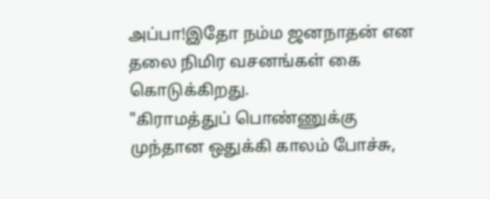அப்பா!இதோ நம்ம ஜனநாதன் என தலை நிமிர வசனங்கள் கை கொடுக்கிறது.
"கிராமத்துப் பொண்ணுக்கு முந்தான ஒதுக்கி காலம் போச்சு,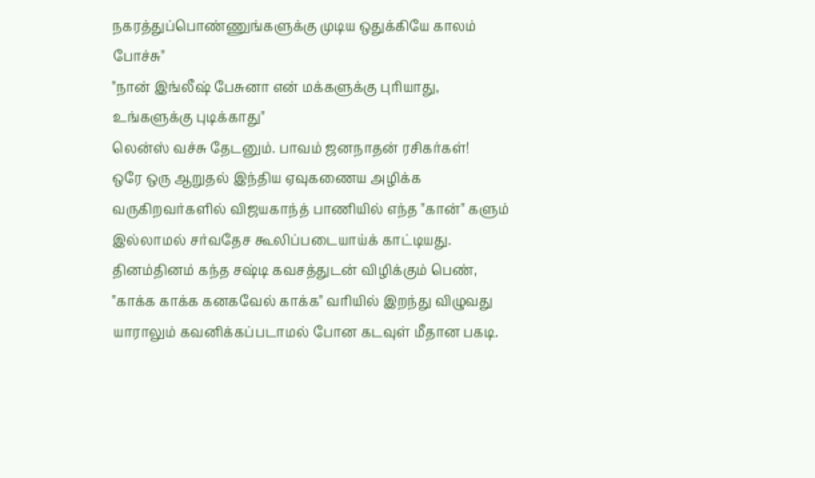நகரத்துப்பொண்ணுங்களுக்கு முடிய ஒதுக்கியே காலம் போச்சு"
"நான் இங்லீஷ் பேசுனா என் மக்களுக்கு புரியாது, உங்களுக்கு புடிக்காது"
லென்ஸ் வச்சு தேடனும். பாவம் ஜனநாதன் ரசிகர்கள்!
ஒரே ஒரு ஆறுதல் இந்திய ஏவுகணைய அழிக்க வருகிறவர்களில் விஜயகாந்த் பாணியில் எந்த "கான்" களும் இல்லாமல் சர்வதேச கூலிப்படையாய்க் காட்டியது.
தினம்தினம் கந்த சஷ்டி கவசத்துடன் விழிக்கும் பெண், "காக்க காக்க கனகவேல் காக்க" வரியில் இறந்து விழுவது யாராலும் கவனிக்கப்படாமல் போன கடவுள் மீதான பகடி.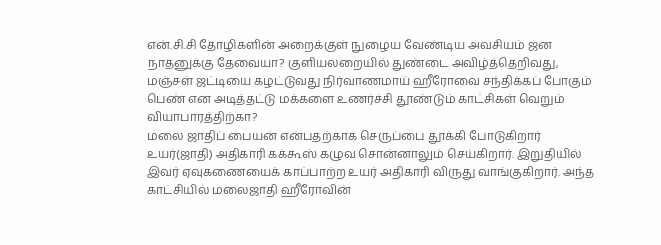என்.சி.சி தோழிகளின் அறைக்குள் நுழைய வேண்டிய அவசியம் ஜன நாதனுக்கு தேவையா? குளியலறையில் துண்டை அவிழ்த்தெறிவது, மஞ்சள் ஜட்டியை கழட்டுவது நிர்வாணமாய் ஹீரோவை சந்திக்கப் போகும் பெண் என அடித்தட்டு மக்களை உணர்ச்சி தூண்டும் காட்சிகள் வெறும் வியாபாரத்திற்கா?
மலை ஜாதிப் பையன் என்பதற்காக செருப்பை தூக்கி போடுகிறார் உயர்(ஜாதி) அதிகாரி கக்கூஸ் கழுவ சொன்னாலும் செய்கிறார். இறுதியில் இவர் ஏவுகணையைக் காப்பாற்ற உயர் அதிகாரி விருது வாங்குகிறார். அந்த காட்சியில் மலைஜாதி ஹீரோவின்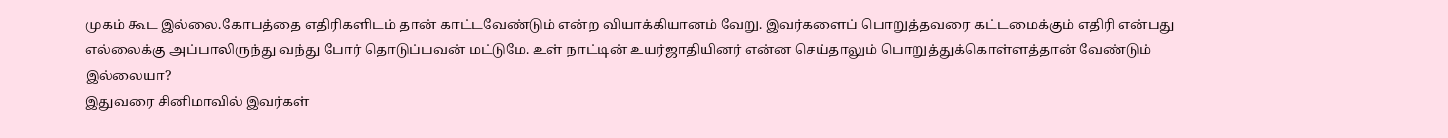முகம் கூட இல்லை.கோபத்தை எதிரிகளிடம் தான் காட்டவேண்டும் என்ற வியாக்கியானம் வேறு. இவர்களைப் பொறுத்தவரை கட்டமைக்கும் எதிரி என்பது எல்லைக்கு அப்பாலிருந்து வந்து போர் தொடுப்பவன் மட்டுமே. உள் நாட்டின் உயர்ஜாதியினர் என்ன செய்தாலும் பொறுத்துக்கொள்ளத்தான் வேண்டும் இல்லையா?
இதுவரை சினிமாவில் இவர்கள்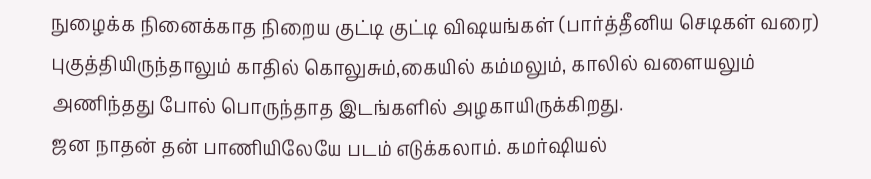நுழைக்க நினைக்காத நிறைய குட்டி குட்டி விஷயங்கள் (பார்த்தீனிய செடிகள் வரை) புகுத்தியிருந்தாலும் காதில் கொலுசும்,கையில் கம்மலும், காலில் வளையலும் அணிந்தது போல் பொருந்தாத இடங்களில் அழகாயிருக்கிறது.
ஜன நாதன் தன் பாணியிலேயே படம் எடுக்கலாம். கமர்ஷியல்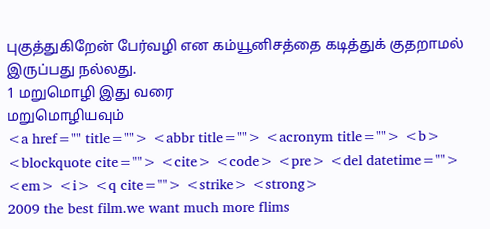புகுத்துகிறேன் பேர்வழி என கம்யூனிசத்தை கடித்துக் குதறாமல் இருப்பது நல்லது.
1 மறுமொழி இது வரை
மறுமொழியவும்
<a href="" title=""> <abbr title=""> <acronym title=""> <b> <blockquote cite=""> <cite> <code> <pre> <del datetime=""> <em> <i> <q cite=""> <strike> <strong>
2009 the best film.we want much more flims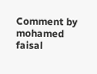Comment by mohamed faisal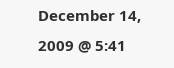December 14, 2009 @ 5:41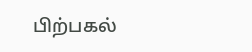பிற்பகல்